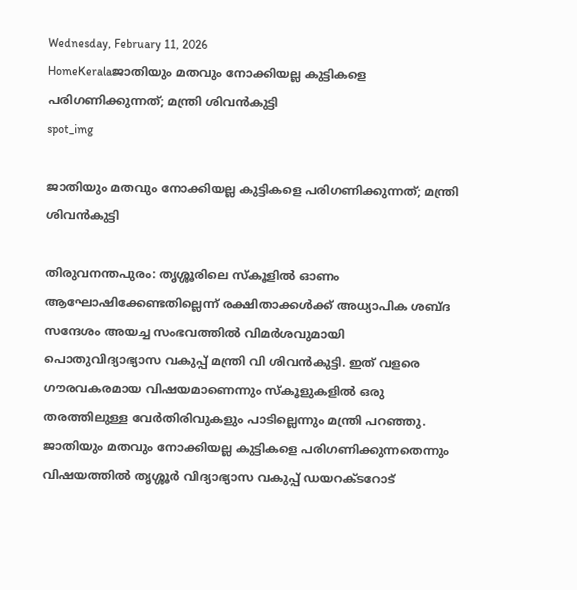Wednesday, February 11, 2026
HomeKeralaജാതിയും മതവും നോക്കിയല്ല കുട്ടികളെ പരിഗണിക്കുന്നത്; മന്ത്രി ശിവന്‍കുട്ടി
spot_img

ജാതിയും മതവും നോക്കിയല്ല കുട്ടികളെ പരിഗണിക്കുന്നത്; മന്ത്രി ശിവന്‍കുട്ടി

തിരുവനന്തപുരം: തൃശ്ശൂരിലെ സ്‌കൂളില്‍ ഓണം ആഘോഷിക്കേണ്ടതില്ലെന്ന് രക്ഷിതാക്കള്‍ക്ക് അധ്യാപിക ശബ്ദ സന്ദേശം അയച്ച സംഭവത്തിൽ വിമര്‍ശവുമായി പൊതുവിദ്യാഭ്യാസ വകുപ്പ് മന്ത്രി വി ശിവന്‍കുട്ടി. ഇത് വളരെ ഗൗരവകരമായ വിഷയമാണെന്നും സ്‌കൂളുകളിൽ ഒരു തരത്തിലുള്ള വേർതിരിവുകളും പാടില്ലെന്നും മന്ത്രി പറഞ്ഞു. ജാതിയും മതവും നോക്കിയല്ല കുട്ടികളെ പരിഗണിക്കുന്നതെന്നും വിഷയത്തില്‍ തൃശ്ശൂര്‍ വിദ്യാഭ്യാസ വകുപ്പ് ഡയറക്ടറോട്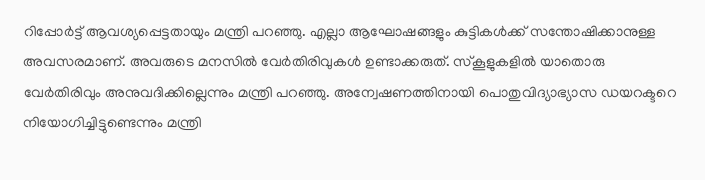റിപ്പോര്‍ട്ട് ആവശ്യപ്പെട്ടതായും മന്ത്രി പറഞ്ഞു. എല്ലാ ആഘോഷങ്ങളും കുട്ടികള്‍ക്ക് സന്തോഷിക്കാനുള്ള അവസരമാണ്. അവരുടെ മനസില്‍ വേര്‍തിരിവുകള്‍ ഉണ്ടാക്കരുത്. സ്കൂളുകളില്‍ യാതൊരു വേര്‍തിരിവും അനുവദിക്കില്ലെന്നും മന്ത്രി പറഞ്ഞു. അന്വേഷണത്തിനായി പൊതുവിദ്യാഭ്യാസ ഡയറക്ടറെ നിയോഗിച്ചിട്ടുണ്ടെന്നും മന്ത്രി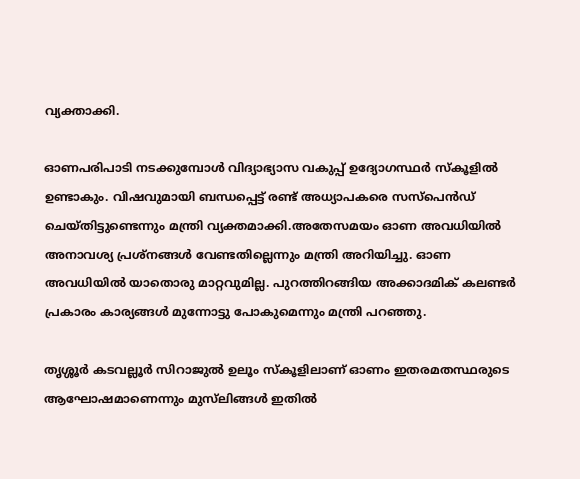വ്യക്താക്കി.

ഓണപരിപാടി നടക്കുമ്പോള്‍ വിദ്യാഭ്യാസ വകുപ്പ് ഉദ്യോഗസ്ഥർ സ്കൂളില്‍ ഉണ്ടാകും. വിഷവുമായി ബന്ധപ്പെട്ട് രണ്ട് അധ്യാപകരെ സസ്‌പെൻഡ് ചെയ്തിട്ടുണ്ടെന്നും മന്ത്രി വ്യക്തമാക്കി.അതേസമയം ഓണ അവധിയിൽ അനാവശ്യ പ്രശ്‌നങ്ങള്‍ വേണ്ടതില്ലെന്നും മന്ത്രി അറിയിച്ചു. ഓണ അവധിയിൽ യാതൊരു മാറ്റവുമില്ല. പുറത്തിറങ്ങിയ അക്കാദമിക് കലണ്ടര്‍ പ്രകാരം കാര്യങ്ങള്‍ മുന്നോട്ടു പോകുമെന്നും മന്ത്രി പറഞ്ഞു.

തൃശ്ശൂര്‍ കടവല്ലൂര്‍ സിറാജുല്‍ ഉലൂം സ്‌കൂളിലാണ് ഓണം ഇതരമതസ്ഥരുടെ ആഘോഷമാണെന്നും മുസ്‌ലിങ്ങള്‍ ഇതില്‍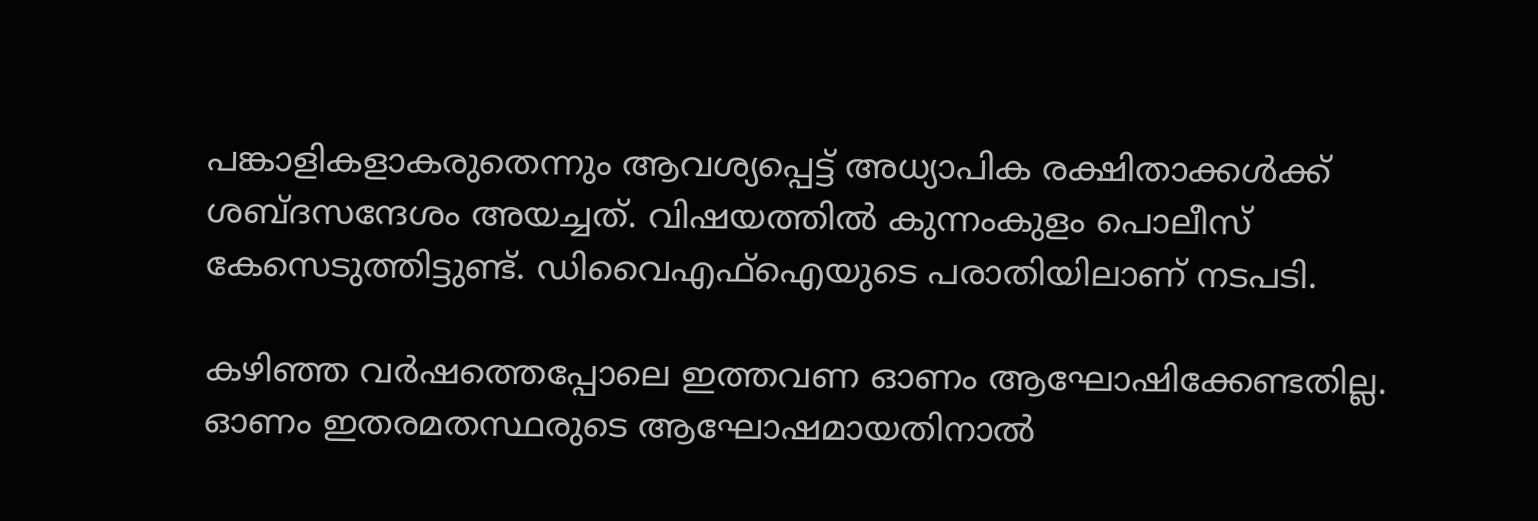പങ്കാളികളാകരുതെന്നും ആവശ്യപ്പെട്ട് അധ്യാപിക രക്ഷിതാക്കള്‍ക്ക് ശബ്ദസന്ദേശം അയച്ചത്. വിഷയത്തിൽ കുന്നംകുളം പൊലീസ് കേസെടുത്തിട്ടുണ്ട്. ഡിവൈഎഫ്‌ഐയുടെ പരാതിയിലാണ് നടപടി.

കഴിഞ്ഞ വര്‍ഷത്തെപ്പോലെ ഇത്തവണ ഓണം ആഘോഷിക്കേണ്ടതില്ല. ഓണം ഇതരമതസ്ഥരുടെ ആഘോഷമായതിനാല്‍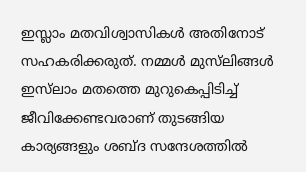ഇസ്ലാം മതവിശ്വാസികള്‍ അതിനോട് സഹകരിക്കരുത്. നമ്മള്‍ മുസ്‌ലിങ്ങള്‍ ഇസ്‌ലാം മതത്തെ മുറുകെപ്പിടിച്ച് ജീവിക്കേണ്ടവരാണ് തുടങ്ങിയ കാര്യങ്ങളും ശബ്ദ സന്ദേശത്തില്‍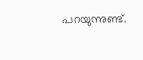പറയുന്നുണ്ട്.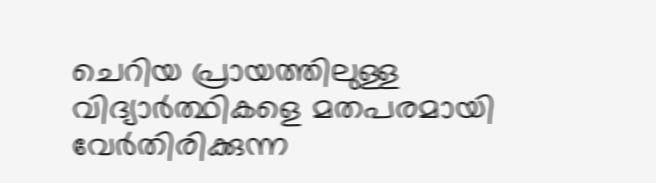ചെറിയ പ്രായത്തിലുള്ള വിദ്യാര്‍ത്ഥികളെ മതപരമായി വേര്‍തിരിക്കുന്ന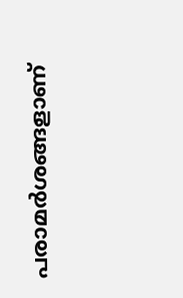പരാമര്‍ശങ്ങളാണ്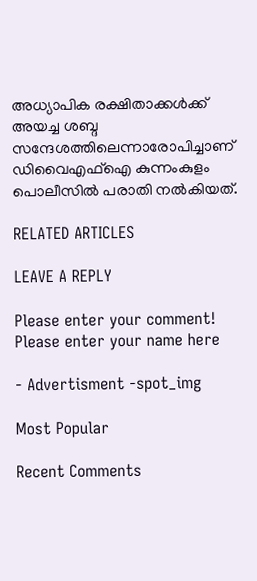അധ്യാപിക രക്ഷിതാക്കള്‍ക്ക് അയച്ച ശബ്ദ സന്ദേശത്തിലെന്നാരോപിച്ചാണ് ഡിവൈഎഫ്‌ഐ കുന്നംകുളം പൊലീസില്‍ പരാതി നല്‍കിയത്.

RELATED ARTICLES

LEAVE A REPLY

Please enter your comment!
Please enter your name here

- Advertisment -spot_img

Most Popular

Recent Comments